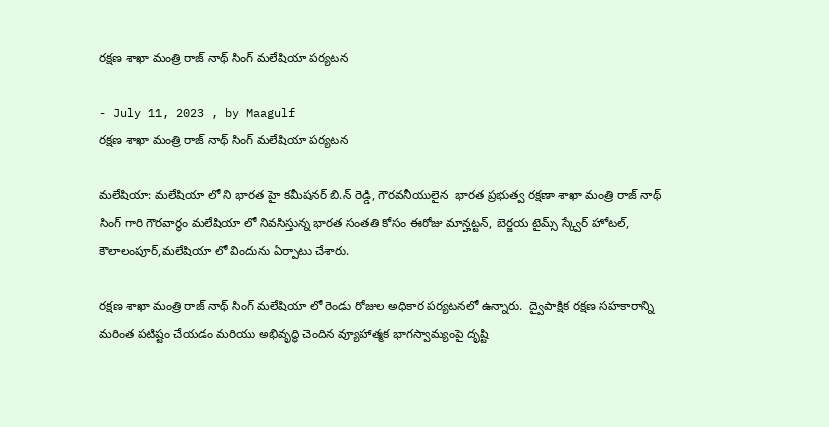రక్షణ శాఖా మంత్రి రాజ్ నాథ్ సింగ్ మలేషియా పర్యటన

- July 11, 2023 , by Maagulf
రక్షణ శాఖా మంత్రి రాజ్ నాథ్ సింగ్ మలేషియా పర్యటన

మలేషియా: మలేషియా లో ని భారత హై కమీషనర్ బి.న్ రెడ్డి, గౌరవనీయులైన  భారత ప్రభుత్వ రక్షణా శాఖా మంత్రి రాజ్ నాథ్ సింగ్ గారి గౌరవార్ధం మలేషియా లో నివసిస్తున్న భారత సంతతి కోసం ఈరోజు మాన్హట్టన్, బెర్జయ టైమ్స్ స్క్వేర్ హోటల్, కౌలాలంపూర్,మలేషియా లో విందును ఏర్పాటు చేశారు.

రక్షణ శాఖా మంత్రి రాజ్ నాథ్ సింగ్ మలేషియా లో రెండు రోజుల అధికార పర్యటనలో ఉన్నారు.  ద్వైపాక్షిక రక్షణ సహకారాన్ని మరింత పటిష్టం చేయడం మరియు అభివృద్ధి చెందిన వ్యూహాత్మక భాగస్వామ్యంపై దృష్టి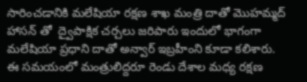సారించడానికి మలేషియా రక్షణ శాఖ మంత్రి దాతో మొహమ్మద్ హాసన్ తో  ద్వైపాక్షిక చర్చలు జరిపారు ఇందులో భాగంగా మలేషియా ప్రధాని దాతో అన్వార్ ఇబ్రహీంని కూడా కలిశారు. ఈ సమయంలో మంత్రులిద్దరూ రెండు దేశాల మధ్య రక్షణ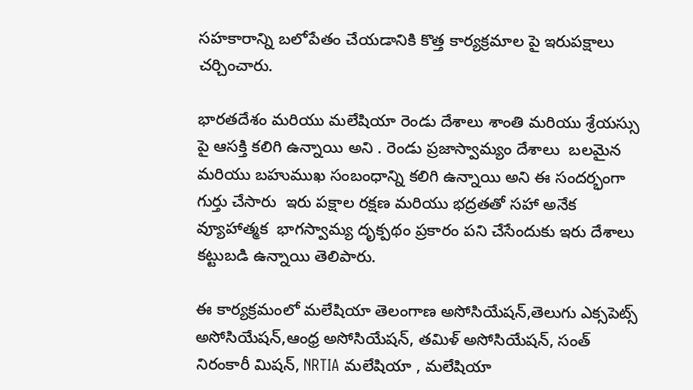సహకారాన్ని బలోపేతం చేయడానికి కొత్త కార్యక్రమాల పై ఇరుపక్షాలు  చర్చించారు.

భారతదేశం మరియు మలేషియా రెండు దేశాలు శాంతి మరియు శ్రేయస్సు పై ఆసక్తి కలిగి ఉన్నాయి అని . రెండు ప్రజాస్వామ్యం దేశాలు  బలమైన మరియు బహుముఖ సంబంధాన్ని కలిగి ఉన్నాయి అని ఈ సందర్భంగా గుర్తు చేసారు  ఇరు పక్షాల రక్షణ మరియు భద్రతతో సహా అనేక వ్యూహాత్మక  భాగస్వామ్య దృక్పథం ప్రకారం పని చేసేందుకు ఇరు దేశాలు కట్టుబడి ఉన్నాయి తెలిపారు.

ఈ కార్యక్రమంలో మలేషియా తెలంగాణ అసోసియేషన్,తెలుగు ఎక్సపెట్స్ అసోసియేషన్,ఆంధ్ర అసోసియేషన్, తమిళ్ అసోసియేషన్, సంత్ నిరంకారీ మిషన్, NRTIA మలేషియా , మలేషియా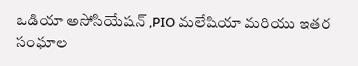ఒడియా అసోసియేషన్ ,PIO మలేషియా మరియు ఇతర సంఘాల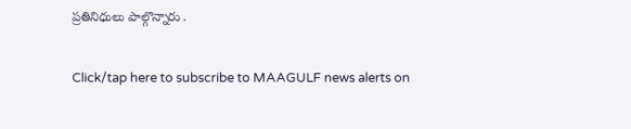ప్రతినిధులు పాల్గొన్నారు .

Click/tap here to subscribe to MAAGULF news alerts on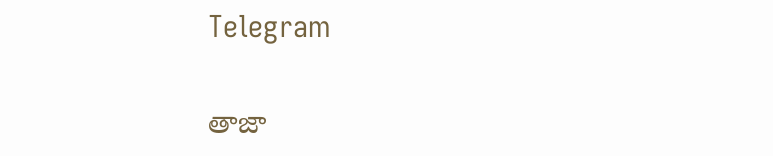Telegram

తాజా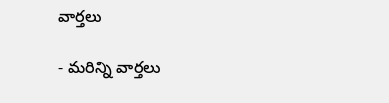వార్తలు

- మరిన్ని వార్తలు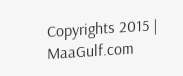Copyrights 2015 | MaaGulf.com